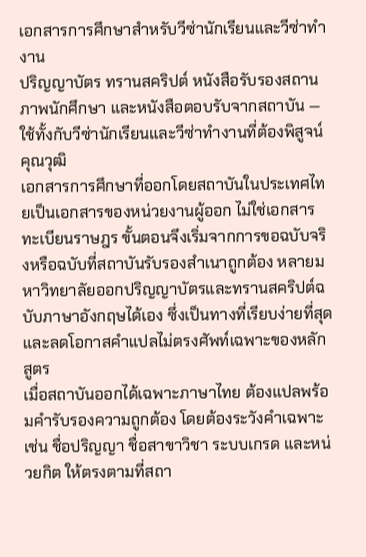เอกสารการศึกษาสำหรับวีซ่านักเรียนและวีซ่าทำงาน
ปริญญาบัตร ทรานสคริปต์ หนังสือรับรองสถานภาพนักศึกษา และหนังสือตอบรับจากสถาบัน — ใช้ทั้งกับวีซ่านักเรียนและวีซ่าทำงานที่ต้องพิสูจน์คุณวุฒิ
เอกสารการศึกษาที่ออกโดยสถาบันในประเทศไทยเป็นเอกสารของหน่วยงานผู้ออก ไม่ใช่เอกสารทะเบียนราษฎร ขั้นตอนจึงเริ่มจากการขอฉบับจริงหรือฉบับที่สถาบันรับรองสำเนาถูกต้อง หลายมหาวิทยาลัยออกปริญญาบัตรและทรานสคริปต์ฉบับภาษาอังกฤษได้เอง ซึ่งเป็นทางที่เรียบง่ายที่สุดและลดโอกาสคำแปลไม่ตรงศัพท์เฉพาะของหลักสูตร
เมื่อสถาบันออกได้เฉพาะภาษาไทย ต้องแปลพร้อมคำรับรองความถูกต้อง โดยต้องระวังคำเฉพาะ เช่น ชื่อปริญญา ชื่อสาขาวิชา ระบบเกรด และหน่วยกิต ให้ตรงตามที่สถา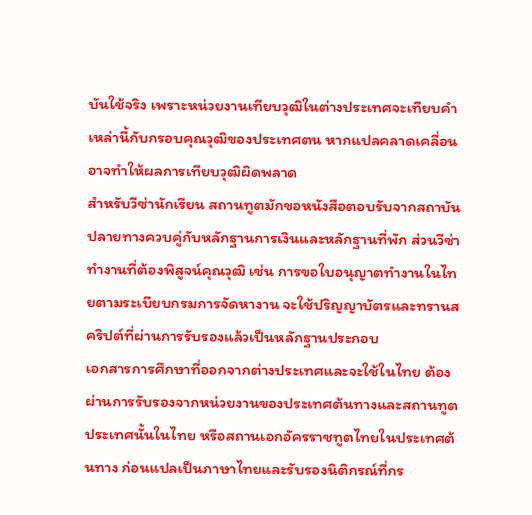บันใช้จริง เพราะหน่วยงานเทียบวุฒิในต่างประเทศจะเทียบคำเหล่านี้กับกรอบคุณวุฒิของประเทศตน หากแปลคลาดเคลื่อนอาจทำให้ผลการเทียบวุฒิผิดพลาด
สำหรับวีซ่านักเรียน สถานทูตมักขอหนังสือตอบรับจากสถาบันปลายทางควบคู่กับหลักฐานการเงินและหลักฐานที่พัก ส่วนวีซ่าทำงานที่ต้องพิสูจน์คุณวุฒิ เช่น การขอใบอนุญาตทำงานในไทยตามระเบียบกรมการจัดหางาน จะใช้ปริญญาบัตรและทรานสคริปต์ที่ผ่านการรับรองแล้วเป็นหลักฐานประกอบ
เอกสารการศึกษาที่ออกจากต่างประเทศและจะใช้ในไทย ต้องผ่านการรับรองจากหน่วยงานของประเทศต้นทางและสถานทูตประเทศนั้นในไทย หรือสถานเอกอัครราชทูตไทยในประเทศต้นทาง ก่อนแปลเป็นภาษาไทยและรับรองนิติกรณ์ที่กร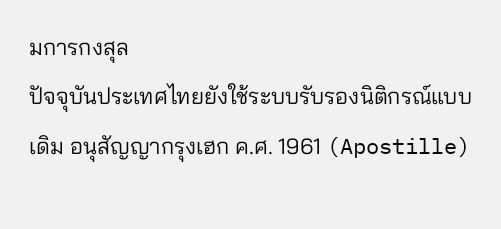มการกงสุล
ปัจจุบันประเทศไทยยังใช้ระบบรับรองนิติกรณ์แบบเดิม อนุสัญญากรุงเฮก ค.ศ. 1961 (Apostille)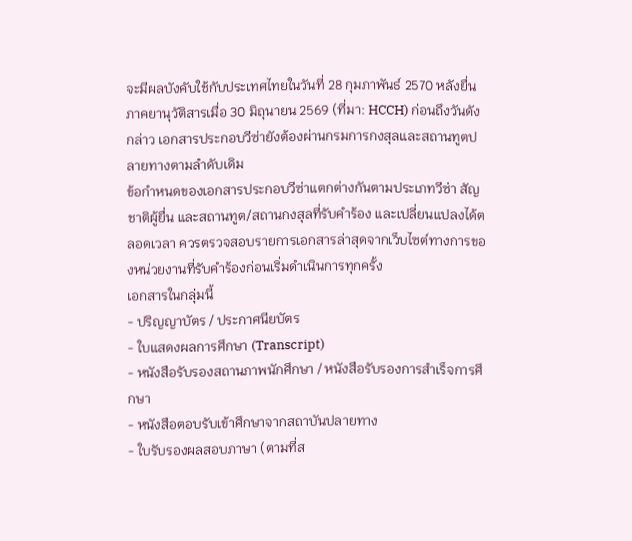จะมีผลบังคับใช้กับประเทศไทยในวันที่ 28 กุมภาพันธ์ 2570 หลังยื่นภาคยานุวัติสารเมื่อ 30 มิถุนายน 2569 (ที่มา: HCCH) ก่อนถึงวันดังกล่าว เอกสารประกอบวีซ่ายังต้องผ่านกรมการกงสุลและสถานทูตปลายทางตามลำดับเดิม
ข้อกำหนดของเอกสารประกอบวีซ่าแตกต่างกันตามประเภทวีซ่า สัญชาติผู้ยื่น และสถานทูต/สถานกงสุลที่รับคำร้อง และเปลี่ยนแปลงได้ตลอดเวลา ควรตรวจสอบรายการเอกสารล่าสุดจากเว็บไซต์ทางการของหน่วยงานที่รับคำร้องก่อนเริ่มดำเนินการทุกครั้ง
เอกสารในกลุ่มนี้
- ปริญญาบัตร / ประกาศนียบัตร
- ใบแสดงผลการศึกษา (Transcript)
- หนังสือรับรองสถานภาพนักศึกษา / หนังสือรับรองการสำเร็จการศึกษา
- หนังสือตอบรับเข้าศึกษาจากสถาบันปลายทาง
- ใบรับรองผลสอบภาษา (ตามที่ส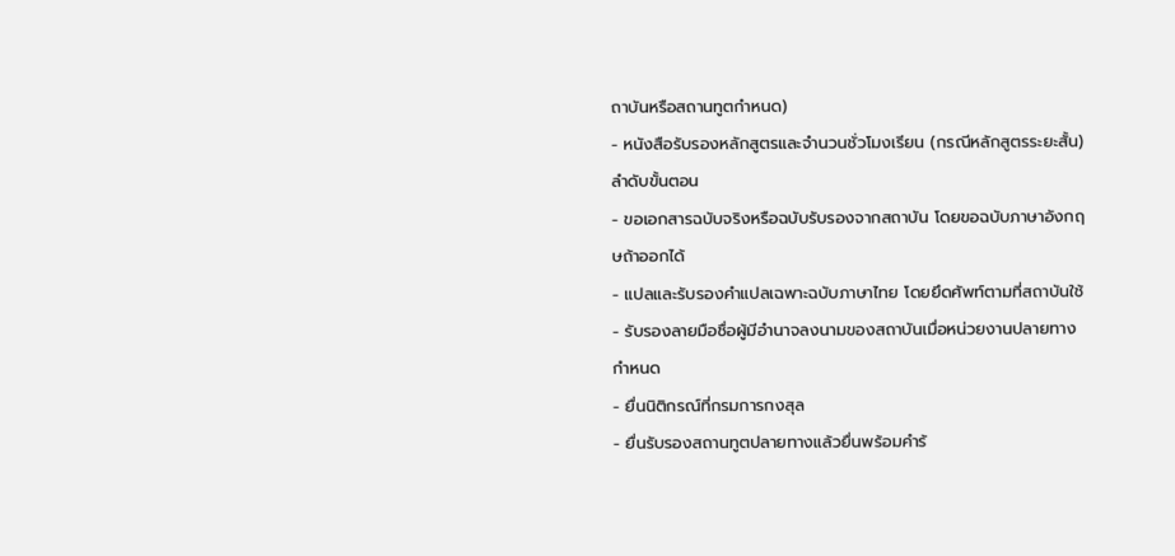ถาบันหรือสถานทูตกำหนด)
- หนังสือรับรองหลักสูตรและจำนวนชั่วโมงเรียน (กรณีหลักสูตรระยะสั้น)
ลำดับขั้นตอน
- ขอเอกสารฉบับจริงหรือฉบับรับรองจากสถาบัน โดยขอฉบับภาษาอังกฤษถ้าออกได้
- แปลและรับรองคำแปลเฉพาะฉบับภาษาไทย โดยยึดศัพท์ตามที่สถาบันใช้
- รับรองลายมือชื่อผู้มีอำนาจลงนามของสถาบันเมื่อหน่วยงานปลายทางกำหนด
- ยื่นนิติกรณ์ที่กรมการกงสุล
- ยื่นรับรองสถานทูตปลายทางแล้วยื่นพร้อมคำร้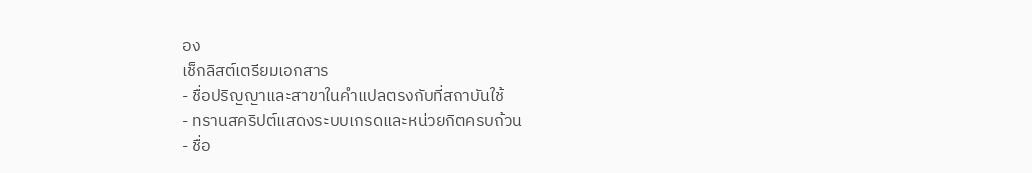อง
เช็กลิสต์เตรียมเอกสาร
- ชื่อปริญญาและสาขาในคำแปลตรงกับที่สถาบันใช้
- ทรานสคริปต์แสดงระบบเกรดและหน่วยกิตครบถ้วน
- ชื่อ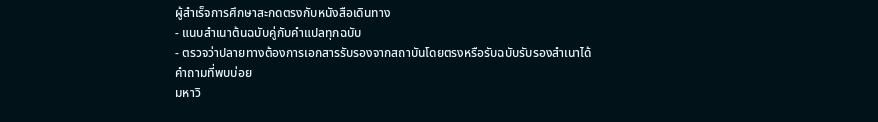ผู้สำเร็จการศึกษาสะกดตรงกับหนังสือเดินทาง
- แนบสำเนาต้นฉบับคู่กับคำแปลทุกฉบับ
- ตรวจว่าปลายทางต้องการเอกสารรับรองจากสถาบันโดยตรงหรือรับฉบับรับรองสำเนาได้
คำถามที่พบบ่อย
มหาวิ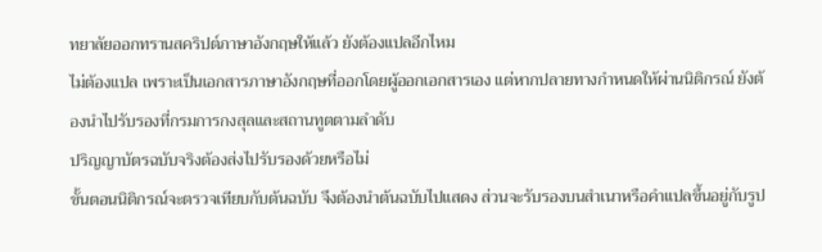ทยาลัยออกทรานสคริปต์ภาษาอังกฤษให้แล้ว ยังต้องแปลอีกไหม
ไม่ต้องแปล เพราะเป็นเอกสารภาษาอังกฤษที่ออกโดยผู้ออกเอกสารเอง แต่หากปลายทางกำหนดให้ผ่านนิติกรณ์ ยังต้องนำไปรับรองที่กรมการกงสุลและสถานทูตตามลำดับ
ปริญญาบัตรฉบับจริงต้องส่งไปรับรองด้วยหรือไม่
ขั้นตอนนิติกรณ์จะตรวจเทียบกับต้นฉบับ จึงต้องนำต้นฉบับไปแสดง ส่วนจะรับรองบนสำเนาหรือคำแปลขึ้นอยู่กับรูป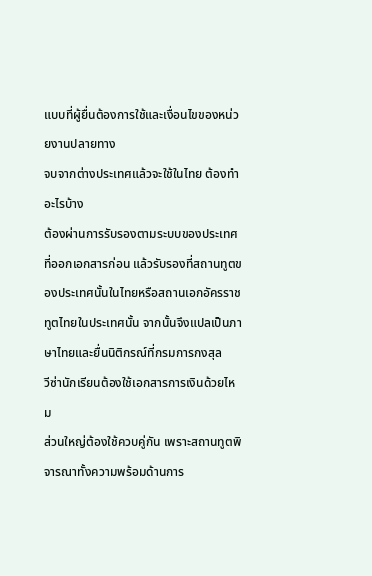แบบที่ผู้ยื่นต้องการใช้และเงื่อนไขของหน่วยงานปลายทาง
จบจากต่างประเทศแล้วจะใช้ในไทย ต้องทำอะไรบ้าง
ต้องผ่านการรับรองตามระบบของประเทศที่ออกเอกสารก่อน แล้วรับรองที่สถานทูตของประเทศนั้นในไทยหรือสถานเอกอัครราชทูตไทยในประเทศนั้น จากนั้นจึงแปลเป็นภาษาไทยและยื่นนิติกรณ์ที่กรมการกงสุล
วีซ่านักเรียนต้องใช้เอกสารการเงินด้วยไหม
ส่วนใหญ่ต้องใช้ควบคู่กัน เพราะสถานทูตพิจารณาทั้งความพร้อมด้านการ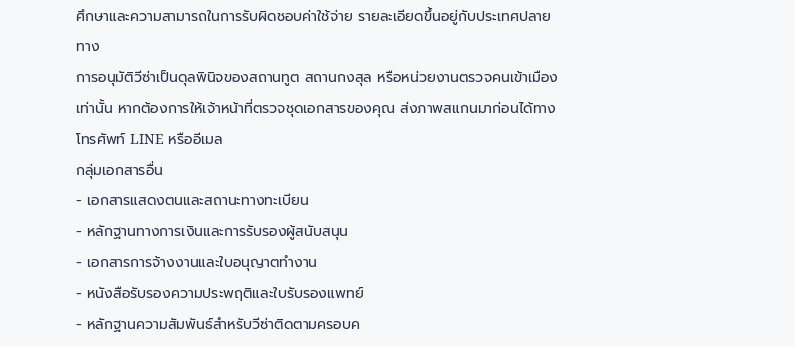ศึกษาและความสามารถในการรับผิดชอบค่าใช้จ่าย รายละเอียดขึ้นอยู่กับประเทศปลายทาง
การอนุมัติวีซ่าเป็นดุลพินิจของสถานทูต สถานกงสุล หรือหน่วยงานตรวจคนเข้าเมืองเท่านั้น หากต้องการให้เจ้าหน้าที่ตรวจชุดเอกสารของคุณ ส่งภาพสแกนมาก่อนได้ทางโทรศัพท์ LINE หรืออีเมล
กลุ่มเอกสารอื่น
- เอกสารแสดงตนและสถานะทางทะเบียน
- หลักฐานทางการเงินและการรับรองผู้สนับสนุน
- เอกสารการจ้างงานและใบอนุญาตทำงาน
- หนังสือรับรองความประพฤติและใบรับรองแพทย์
- หลักฐานความสัมพันธ์สำหรับวีซ่าติดตามครอบค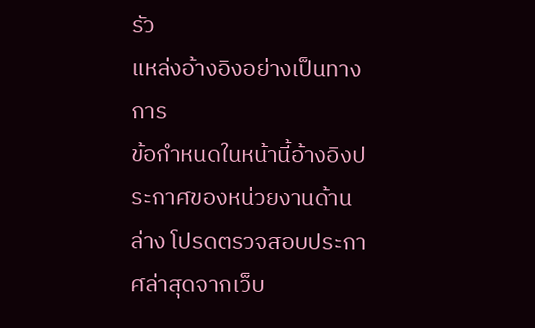รัว
แหล่งอ้างอิงอย่างเป็นทางการ
ข้อกำหนดในหน้านี้อ้างอิงประกาศของหน่วยงานด้านล่าง โปรดตรวจสอบประกาศล่าสุดจากเว็บ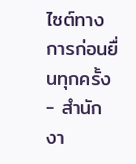ไซต์ทางการก่อนยื่นทุกครั้ง
- สำนักงา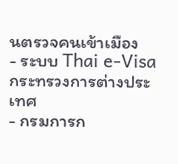นตรวจคนเข้าเมือง
- ระบบ Thai e-Visa กระทรวงการต่างประเทศ
- กรมการก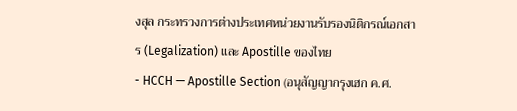งสุล กระทรวงการต่างประเทศหน่วยงานรับรองนิติกรณ์เอกสาร (Legalization) และ Apostille ของไทย
- HCCH — Apostille Section (อนุสัญญากรุงเฮก ค.ศ.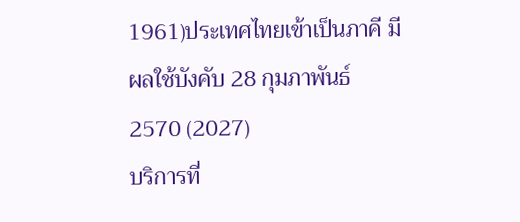1961)ประเทศไทยเข้าเป็นภาคี มีผลใช้บังคับ 28 กุมภาพันธ์ 2570 (2027)
บริการที่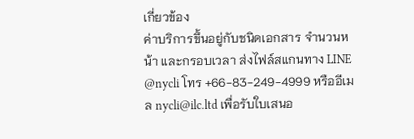เกี่ยวข้อง
ค่าบริการขึ้นอยู่กับชนิดเอกสาร จำนวนหน้า และกรอบเวลา ส่งไฟล์สแกนทาง LINE @nycli โทร +66-83-249-4999 หรืออีเมล nycli@ilc.ltd เพื่อรับใบเสนอ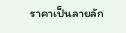ราคาเป็นลายลัก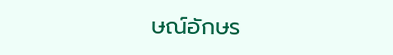ษณ์อักษร